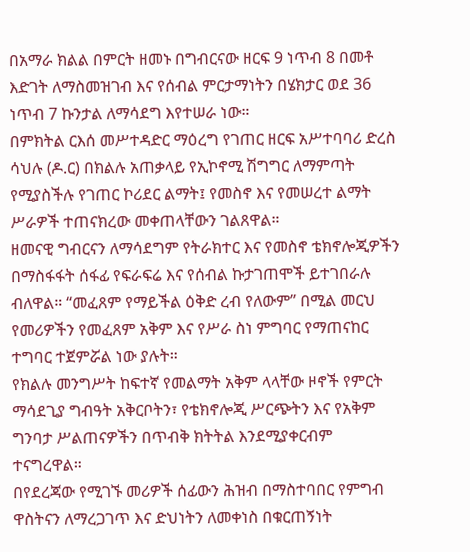በአማራ ክልል በምርት ዘመኑ በግብርናው ዘርፍ 9 ነጥብ 8 በመቶ እድገት ለማስመዝገብ እና የሰብል ምርታማነትን በሄክታር ወደ 36 ነጥብ 7 ኩንታል ለማሳደግ እየተሠራ ነው።
በምክትል ርእሰ መሥተዳድር ማዕረግ የገጠር ዘርፍ አሥተባባሪ ድረስ ሳህሉ (ዶ.ር) በክልሉ አጠቃላይ የኢኮኖሚ ሽግግር ለማምጣት የሚያስችሉ የገጠር ኮሪደር ልማት፤ የመስኖ እና የመሠረተ ልማት ሥራዎች ተጠናክረው መቀጠላቸውን ገልጸዋል።
ዘመናዊ ግብርናን ለማሳደግም የትራክተር እና የመስኖ ቴክኖሎጂዎችን በማስፋፋት ሰፋፊ የፍራፍሬ እና የሰብል ኩታገጠሞች ይተገበራሉ ብለዋል። “መፈጸም የማይችል ዕቅድ ረብ የለውም” በሚል መርህ የመሪዎችን የመፈጸም አቅም እና የሥራ ስነ ምግባር የማጠናከር ተግባር ተጀምሯል ነው ያሉት።
የክልሉ መንግሥት ከፍተኛ የመልማት አቅም ላላቸው ዞኖች የምርት ማሳደጊያ ግብዓት አቅርቦትን፣ የቴክኖሎጂ ሥርጭትን እና የአቅም ግንባታ ሥልጠናዎችን በጥብቅ ክትትል እንደሚያቀርብም ተናግረዋል።
በየደረጃው የሚገኙ መሪዎች ሰፊውን ሕዝብ በማስተባበር የምግብ ዋስትናን ለማረጋገጥ እና ድህነትን ለመቀነስ በቁርጠኝነት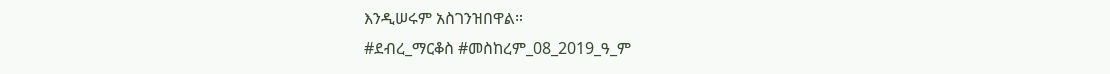እንዲሠሩም አስገንዝበዋል።
#ደብረ_ማርቆስ #መስከረም_08_2019_ዓ_ም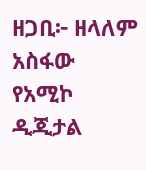ዘጋቢ፦ ዘላለም አስፋው
የአሚኮ ዲጂታል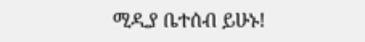ሚዲያ ቤተሰብ ይሁኑ!